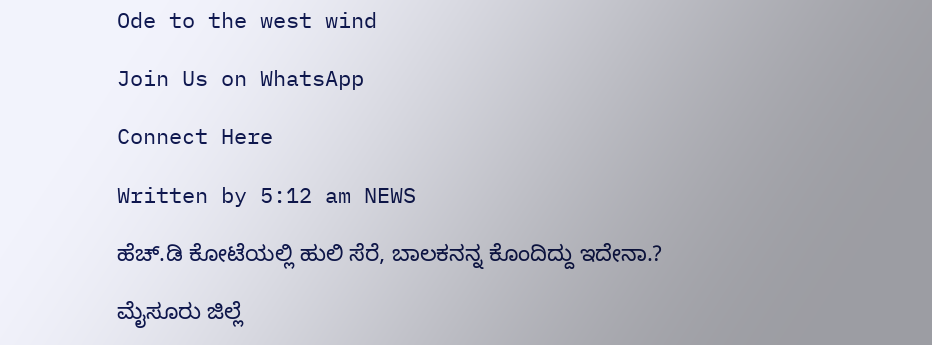Ode to the west wind

Join Us on WhatsApp

Connect Here

Written by 5:12 am NEWS

ಹೆಚ್.ಡಿ ಕೋಟೆಯಲ್ಲಿ ಹುಲಿ ಸೆರೆ, ಬಾಲಕನನ್ನ ಕೊಂದಿದ್ದು ಇದೇನಾ.?

ಮೈಸೂರು ಜಿಲ್ಲೆ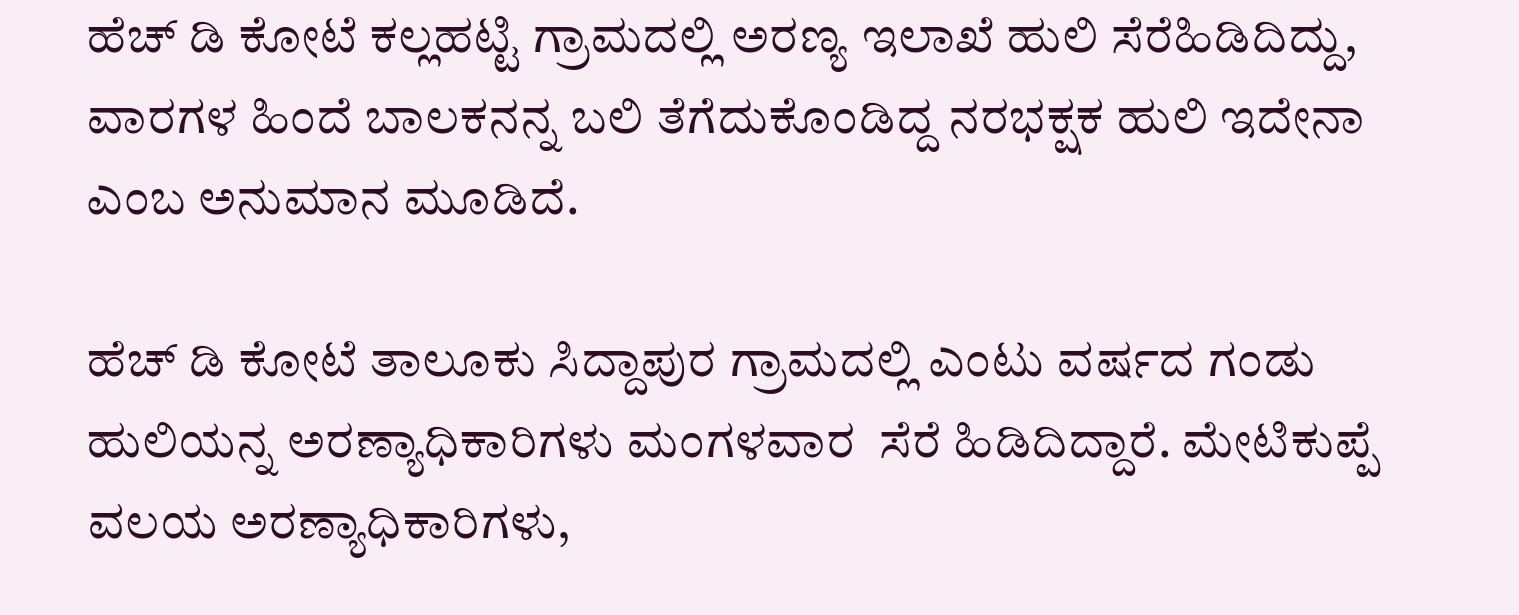ಹೆಚ್ ಡಿ ಕೋಟೆ ಕಲ್ಲಹಟ್ಟಿ ಗ್ರಾಮದಲ್ಲಿ ಅರಣ್ಯ ಇಲಾಖೆ ಹುಲಿ ಸೆರೆಹಿಡಿದಿದ್ದು, ವಾರಗಳ ಹಿಂದೆ ಬಾಲಕನನ್ನ ಬಲಿ ತೆಗೆದುಕೊಂಡಿದ್ದ ನರಭಕ್ಷಕ ಹುಲಿ ಇದೇನಾ ಎಂಬ ಅನುಮಾನ ಮೂಡಿದೆ.

ಹೆಚ್ ಡಿ ಕೋಟೆ ತಾಲೂಕು ಸಿದ್ದಾಪುರ ಗ್ರಾಮದಲ್ಲಿ ಎಂಟು ವರ್ಷದ ಗಂಡು ಹುಲಿಯನ್ನ ಅರಣ್ಯಾಧಿಕಾರಿಗಳು ಮಂಗಳವಾರ  ಸೆರೆ ಹಿಡಿದಿದ್ದಾರೆ. ಮೇಟಿಕುಪ್ಪೆ ವಲಯ ಅರಣ್ಯಾಧಿಕಾರಿಗಳು,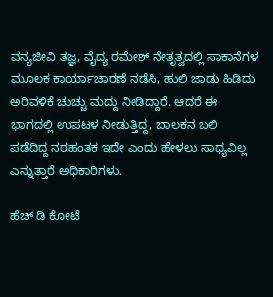ವನ್ಯಜೀವಿ ತಜ್ಞ, ವೈದ್ಯ ರಮೇಶ್ ನೇತೃತ್ವದಲ್ಲಿ ಸಾಕಾನೆಗಳ ಮೂಲಕ ಕಾರ್ಯಾಚಾರಣೆ ನಡೆಸಿ, ಹುಲಿ ಜಾಡು ಹಿಡಿದು ಅರಿವಳಿಕೆ ಚುಚ್ಚು ಮದ್ದು ನೀಡಿದ್ದಾರೆ. ಆದರೆ ಈ ಭಾಗದಲ್ಲಿ ಉಪಟಳ ನೀಡುತ್ತಿದ್ದ, ಬಾಲಕನ ಬಲಿ ಪಡೆದಿದ್ದ ನರಹಂತಕ ಇದೇ ಎಂದು ಹೇಳಲು ಸಾಧ್ಯವಿಲ್ಲ ಎನ್ನುತ್ತಾರೆ ಅಧಿಕಾರಿಗಳು.

ಹೆಚ್ ಡಿ ಕೋಟೆ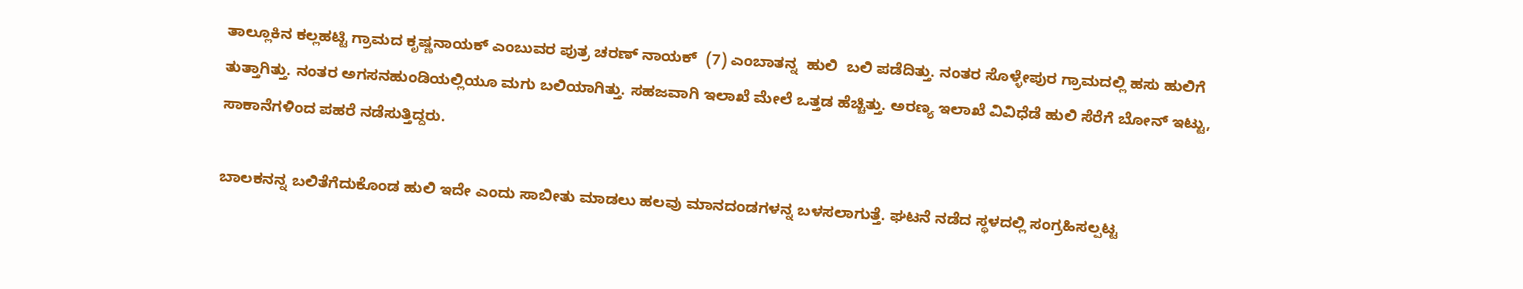ತಾಲ್ಲೂಕಿನ ಕಲ್ಲಹಟ್ಟಿ ಗ್ರಾಮದ ಕೃಷ್ಣನಾಯಕ್ ಎಂಬುವರ ಪುತ್ರ ಚರಣ್ ನಾಯಕ್  (7) ಎಂಬಾತನ್ನ  ಹುಲಿ  ಬಲಿ ಪಡೆದಿತ್ತು. ನಂತರ ಸೊಳ್ಳೇಪುರ ಗ್ರಾಮದಲ್ಲಿ ಹಸು ಹುಲಿಗೆ ತುತ್ತಾಗಿತ್ತು. ನಂತರ ಅಗಸನಹುಂಡಿಯಲ್ಲಿಯೂ ಮಗು ಬಲಿಯಾಗಿತ್ತು. ಸಹಜವಾಗಿ ಇಲಾಖೆ ಮೇಲೆ ಒತ್ತಡ ಹೆಚ್ಚಿತ್ತು. ಅರಣ್ಯ ಇಲಾಖೆ ವಿವಿಧೆಡೆ ಹುಲಿ ಸೆರೆಗೆ ಬೋನ್ ಇಟ್ಟು, ಸಾಕಾನೆಗಳಿಂದ ಪಹರೆ ನಡೆಸುತ್ತಿದ್ದರು.

ಬಾಲಕನನ್ನ ಬಲಿತೆಗೆದುಕೊಂಡ ಹುಲಿ ಇದೇ ಎಂದು ಸಾಬೀತು ಮಾಡಲು ಹಲವು ಮಾನದಂಡಗಳನ್ನ ಬಳಸಲಾಗುತ್ತೆ‌. ಘಟನೆ ನಡೆದ ಸ್ಥಳದಲ್ಲಿ ಸಂಗ್ರಹಿಸಲ್ಪಟ್ಟ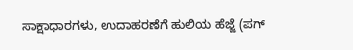ಸಾಕ್ಷಾಧಾರಗಳು, ಉದಾಹರಣೆಗೆ ಹುಲಿಯ ಹೆಜ್ಜೆ (ಪಗ್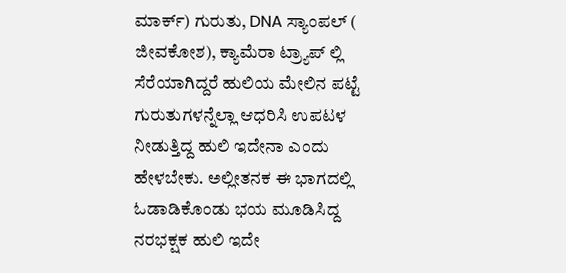ಮಾರ್ಕ್) ಗುರುತು, DNA ಸ್ಯಾಂಪಲ್ ( ಜೀವಕೋಶ), ಕ್ಯಾಮೆರಾ ಟ್ರ್ಯಾಪ್ ಲ್ಲಿ ಸೆರೆಯಾಗಿದ್ದರೆ ಹುಲಿಯ ಮೇಲಿನ ಪಟ್ಟೆ ಗುರುತುಗಳನ್ನೆಲ್ಲಾ ಆಧರಿಸಿ ಉಪಟಳ ನೀಡುತ್ತಿದ್ದ ಹುಲಿ ಇದೇನಾ ಎಂದು ಹೇಳಬೇಕು. ಅಲ್ಲೀತನಕ ಈ ಭಾಗದಲ್ಲಿ ಓಡಾಡಿಕೊಂಡು ಭಯ ಮೂಡಿಸಿದ್ದ ನರಭಕ್ಷಕ ಹುಲಿ ಇದೇ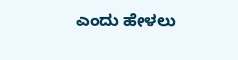ಎಂದು ಹೇಳಲು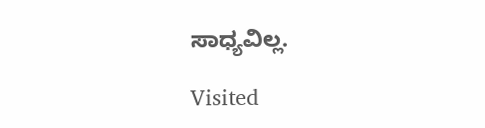ಸಾಧ್ಯವಿಲ್ಲ.

Visited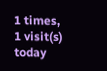1 times, 1 visit(s) today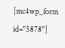[mc4wp_form id="5878"]